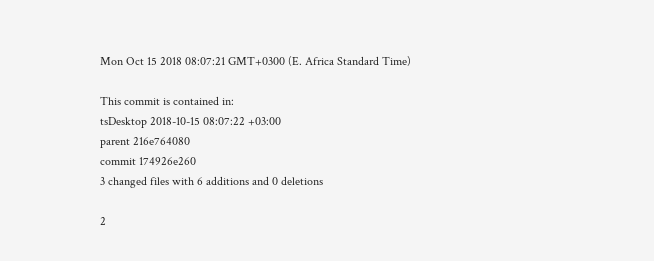Mon Oct 15 2018 08:07:21 GMT+0300 (E. Africa Standard Time)

This commit is contained in:
tsDesktop 2018-10-15 08:07:22 +03:00
parent 216e764080
commit 174926e260
3 changed files with 6 additions and 0 deletions

2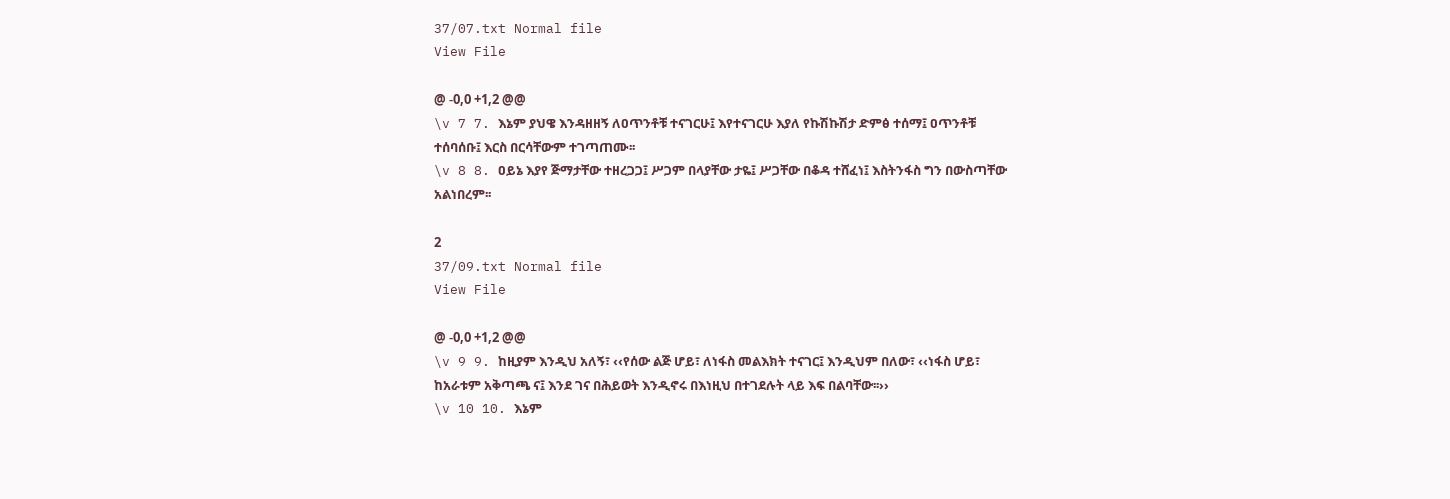37/07.txt Normal file
View File

@ -0,0 +1,2 @@
\v 7 7. እኔም ያህዌ እንዳዘዘኝ ለዐጥንቶቹ ተናገርሁ፤ እየተናገርሁ እያለ የኩሽኩሽታ ድምፅ ተሰማ፤ ዐጥንቶቹ ተሰባሰቡ፤ እርስ በርሳቸውም ተገጣጠሙ፡፡
\v 8 8. ዐይኔ እያየ ጅማታቸው ተዘረጋጋ፤ ሥጋም በላያቸው ታዬ፤ ሥጋቸው በቆዳ ተሸፈነ፤ እስትንፋስ ግን በውስጣቸው አልነበረም፡፡

2
37/09.txt Normal file
View File

@ -0,0 +1,2 @@
\v 9 9. ከዚያም እንዲህ አለኝ፣ ‹‹የሰው ልጅ ሆይ፣ ለነፋስ መልእክት ተናገር፤ እንዲህም በለው፣ ‹‹ነፋስ ሆይ፣ ከአራቱም አቅጣጫ ና፤ እንደ ገና በሕይወት እንዲኖሩ በእነዚህ በተገደሉት ላይ እፍ በልባቸው፡፡››
\v 10 10. እኔም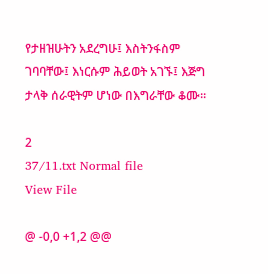የታዘዝሁትን አደረግሁ፤ እስትንፋስም ገባባቸው፤ እነርሱም ሕይወት አገኙ፤ እጅግ ታላቅ ሰራዊትም ሆነው በእግራቸው ቆሙ፡፡

2
37/11.txt Normal file
View File

@ -0,0 +1,2 @@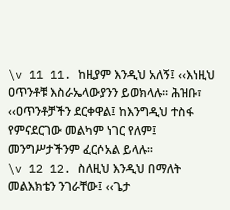\v 11 11. ከዚያም እንዲህ አለኝ፤ ‹‹እነዚህ ዐጥንቶቹ እስራኤላውያንን ይወክላሉ፡፡ ሕዝቡ፣ ‹‹ዐጥንቶቻችን ደርቀዋል፤ ከእንግዲህ ተስፋ የምናደርገው መልካም ነገር የለም፤ መንግሥታችንም ፈርሶአል ይላሉ፡፡
\v 12 12. ስለዚህ እንዲህ በማለት መልእክቴን ንገራቸው፤ ‹‹ጌታ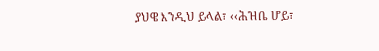ያህዌ እንዲህ ይላል፣ ‹‹ሕዝቤ ሆይ፣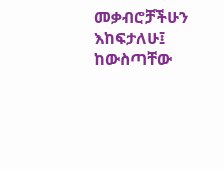መቃብሮቻችሁን እከፍታለሁ፤ ከውስጣቸው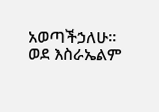አወጣችኃለሁ፡፡ ወደ እስራኤልም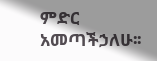ምድር አመጣችኃለሁ፡፡